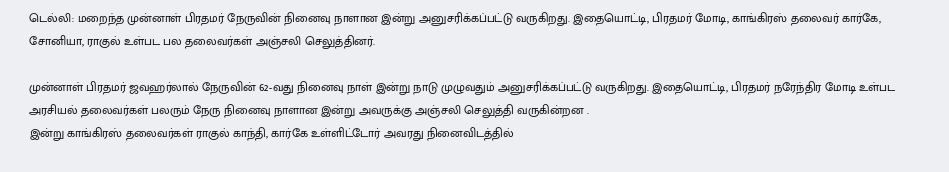டெல்லி: மறைந்த முன்னாள் பிரதமர் நேருவின் நினைவு நாளான இன்று அனுசரிக்கப்பட்டு வருகிறது. இதையொட்டி, பிரதமர் மோடி, காங்கிரஸ் தலைவர் கார்கே, சோனியா, ராகுல் உள்பட பல தலைவர்கள் அஞ்சலி செலுத்தினர்.

முன்னாள் பிரதமர் ஜவஹர்லால் நேருவின் 62-வது நினைவு நாள் இன்று நாடு முழுவதும் அனுசரிக்கப்பட்டு வருகிறது. இதையொட்டி, பிரதமர் நரேந்திர மோடி உள்பட அரசியல் தலைவர்கள் பலரும் நேரு நினைவு நாளான இன்று அவருக்கு அஞ்சலி செலுத்தி வருகின்றன .
இன்று காங்கிரஸ் தலைவர்கள் ராகுல் காந்தி, கார்கே உள்ளிட்டோர் அவரது நினைவிடத்தில்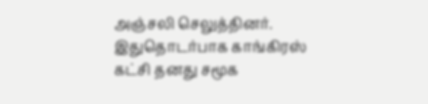அஞ்சலி செலுத்தினர். இதுதொடர்பாக காங்கிரஸ் கட்சி தனது சமூக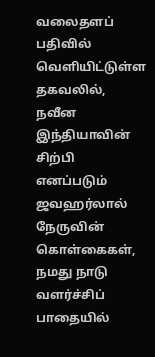வலைதளப் பதிவில் வெளியிட்டுள்ள தகவலில், நவீன இந்தியாவின் சிற்பி எனப்படும் ஜவஹர்லால் நேருவின் கொள்கைகள், நமது நாடு வளர்ச்சிப் பாதையில்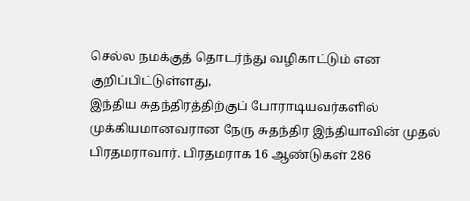செல்ல நமக்குத் தொடர்ந்து வழிகாட்டும் என குறிப்பிட்டுள்ளது,
இந்திய சுதந்திரத்திற்குப் போராடியவர்களில் முக்கியமானவரான நேரு சுதந்திர இந்தியாவின் முதல் பிரதமராவார். பிரதமராக 16 ஆண்டுகள் 286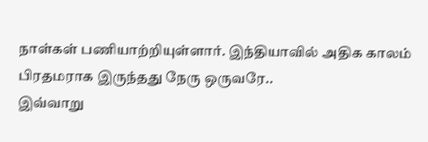நாள்கள் பணியாற்றியுள்ளார். இந்தியாவில் அதிக காலம் பிரதமராக இருந்தது நேரு ஒருவரே..
இவ்வாறு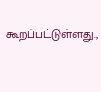கூறப்பட்டுள்ளது.,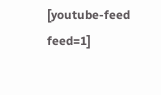[youtube-feed feed=1]